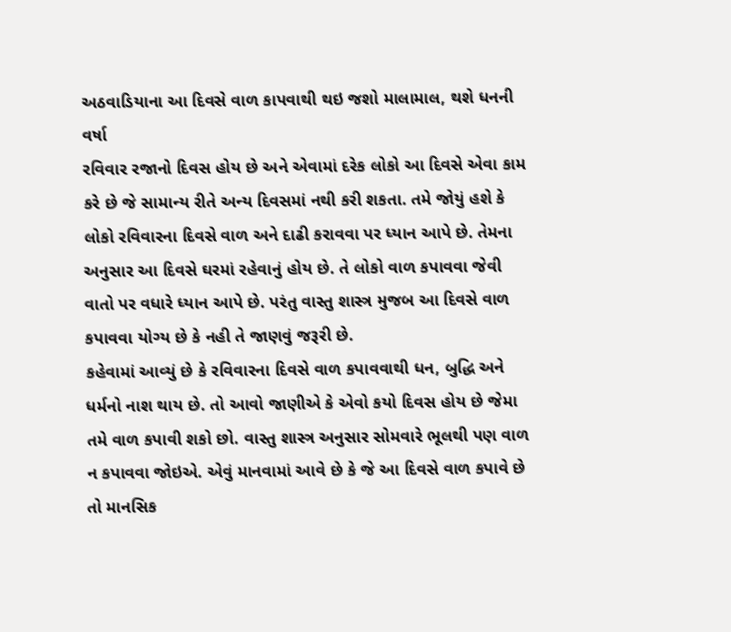અઠવાડિયાના આ દિવસે વાળ કાપવાથી થઇ જશો માલામાલ, થશે ધનની વર્ષા
રવિવાર રજાનો દિવસ હોય છે અને એવામાં દરેક લોકો આ દિવસે એવા કામ કરે છે જે સામાન્ય રીતે અન્ય દિવસમાં નથી કરી શકતા. તમે જોયું હશે કે લોકો રવિવારના દિવસે વાળ અને દાઢી કરાવવા પર ધ્યાન આપે છે. તેમના અનુસાર આ દિવસે ઘરમાં રહેવાનું હોય છે. તે લોકો વાળ કપાવવા જેવી વાતો પર વધારે ધ્યાન આપે છે. પરંતુ વાસ્તુ શાસ્ત્ર મુજબ આ દિવસે વાળ કપાવવા યોગ્ય છે કે નહી તે જાણવું જરૂરી છે.
કહેવામાં આવ્યું છે કે રવિવારના દિવસે વાળ કપાવવાથી ધન, બુદ્ધિ અને ધર્મનો નાશ થાય છે. તો આવો જાણીએ કે એવો કયો દિવસ હોય છે જેમા તમે વાળ કપાવી શકો છો. વાસ્તુ શાસ્ત્ર અનુસાર સોમવારે ભૂલથી પણ વાળ ન કપાવવા જોઇએ. એવું માનવામાં આવે છે કે જે આ દિવસે વાળ કપાવે છે તો માનસિક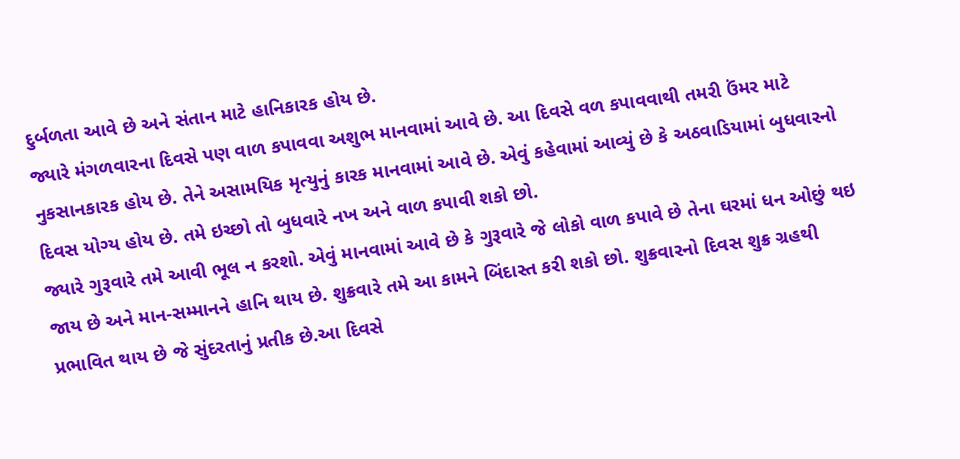દુર્બળતા આવે છે અને સંતાન માટે હાનિકારક હોય છે.
જ્યારે મંગળવારના દિવસે પણ વાળ કપાવવા અશુભ માનવામાં આવે છે. આ દિવસે વળ કપાવવાથી તમરી ઉંમર માટે નુકસાનકારક હોય છે. તેને અસામયિક મૃત્યુનું કારક માનવામાં આવે છે. એવું કહેવામાં આવ્યું છે કે અઠવાડિયામાં બુધવારનો દિવસ યોગ્ય હોય છે. તમે ઇચ્છો તો બુધવારે નખ અને વાળ કપાવી શકો છો.
જ્યારે ગુરૂવારે તમે આવી ભૂલ ન કરશો. એવું માનવામાં આવે છે કે ગુરૂવારે જે લોકો વાળ કપાવે છે તેના ઘરમાં ધન ઓછું થઇ જાય છે અને માન-સમ્માનને હાનિ થાય છે. શુક્રવારે તમે આ કામને બિંદાસ્ત કરી શકો છો. શુક્રવારનો દિવસ શુક્ર ગ્રહથી પ્રભાવિત થાય છે જે સુંદરતાનું પ્રતીક છે.આ દિવસે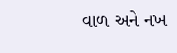વાળ અને નખ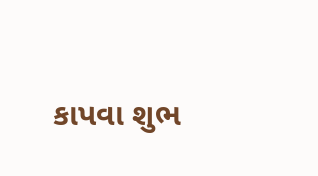કાપવા શુભ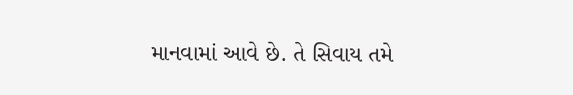માનવામાં આવે છે. તે સિવાય તમે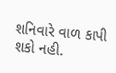શનિવારે વાળ કાપી શકો નહી.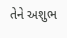તેને અશુભ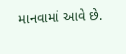માનવામાં આવે છે.